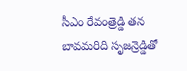సీఎం రేవంత్రెడ్డి తన బావమరిది సృజన్రెడ్డితో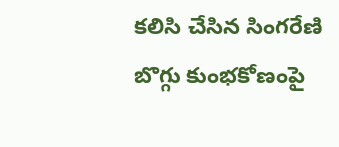కలిసి చేసిన సింగరేణి బొగ్గు కుంభకోణంపై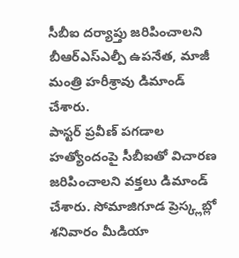సీబీఐ దర్యాప్తు జరిపించాలని బీఆర్ఎస్ఎల్పీ ఉపనేత, మాజీ మంత్రి హరీశ్రావు డిమాండ్ చేశారు.
పాస్టర్ ప్రవీణ్ పగడాల హత్యోందంపై సీబీఐతో విచారణ జరిపించాలని వక్తలు డిమాండ్ చేశారు. సోమాజిగూడ ప్రెస్క్లబ్లో శనివారం మీడియా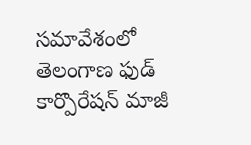సమావేశంలో తెలంగాణ ఫుడ్ కార్పొరేషన్ మాజీ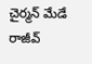చైర్మన్ మేడే రాజీవ్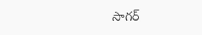సాగర్